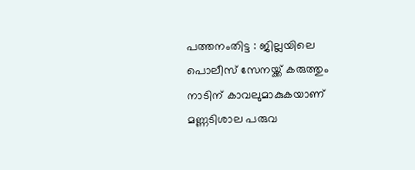പത്തനംതിട്ട : ജില്ലയിലെ പൊലീസ് സേനയ്ക്ക് കരുത്തും നാടിന് കാവലുമാകുകയാണ് മണ്ണടിശാല പരുവ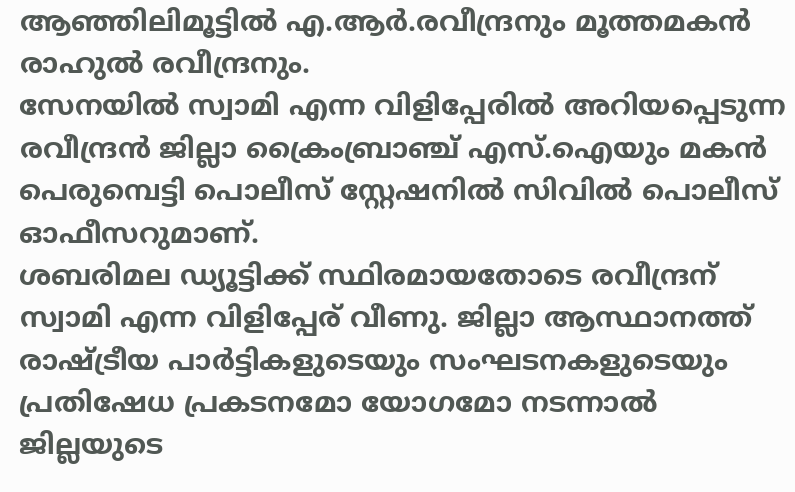ആഞ്ഞിലിമൂട്ടിൽ എ.ആർ.രവീന്ദ്രനും മൂത്തമകൻ രാഹുൽ രവീന്ദ്രനും.
സേനയിൽ സ്വാമി എന്ന വിളിപ്പേരിൽ അറിയപ്പെടുന്ന രവീന്ദ്രൻ ജില്ലാ ക്രൈംബ്രാഞ്ച് എസ്.ഐയും മകൻ പെരുമ്പെട്ടി പൊലീസ് സ്റ്റേഷനിൽ സിവിൽ പൊലീസ് ഓഫീസറുമാണ്.
ശബരിമല ഡ്യൂട്ടിക്ക് സ്ഥിരമായതോടെ രവീന്ദ്രന് സ്വാമി എന്ന വിളിപ്പേര് വീണു. ജില്ലാ ആസ്ഥാനത്ത് രാഷ്ട്രീയ പാർട്ടികളുടെയും സംഘടനകളുടെയും പ്രതിഷേധ പ്രകടനമോ യോഗമോ നടന്നാൽ ജില്ലയുടെ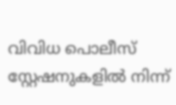വിവിധ പൊലീസ് സ്റ്റേഷനുകളിൽ നിന്ന്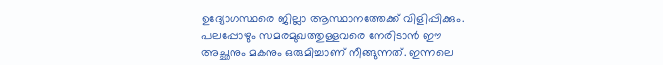ഉദ്യോഗസ്ഥരെ ജില്ലാ ആസ്ഥാനത്തേക്ക് വിളിപ്പിക്കും. പലപ്പോഴും സമരമുഖത്തുള്ളവരെ നേരിടാൻ ഈ അച്ഛനും മകനും ഒരുമിച്ചാണ് നീങ്ങുന്നത്. ഇന്നലെ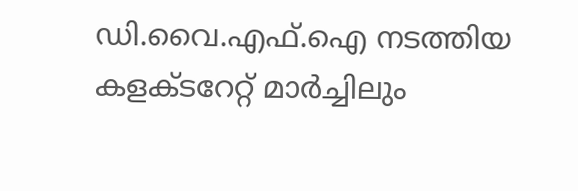ഡി.വൈ.എഫ്.ഐ നടത്തിയ കളക്ടറേറ്റ് മാർച്ചിലും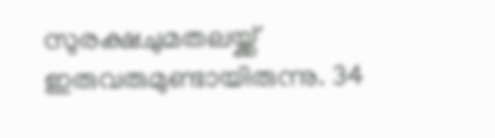സുരക്ഷചുമതലയ്ക്ക് ഇരുവരുമുണ്ടായിരുന്നു. 34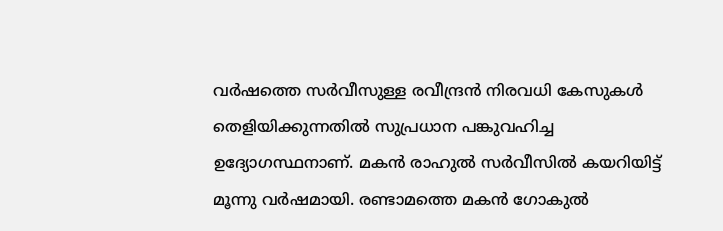വർഷത്തെ സർവീസുള്ള രവീന്ദ്രൻ നിരവധി കേസുകൾ തെളിയിക്കുന്നതിൽ സുപ്രധാന പങ്കുവഹിച്ച ഉദ്യോഗസ്ഥനാണ്. മകൻ രാഹുൽ സർവീസിൽ കയറിയിട്ട് മൂന്നു വർഷമായി. രണ്ടാമത്തെ മകൻ ഗോകുൽ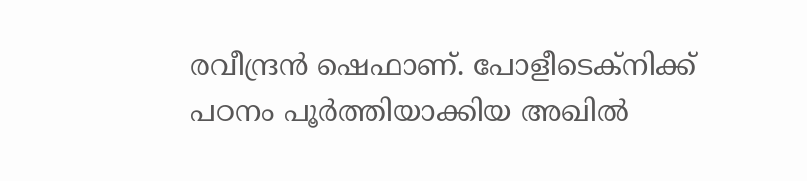രവീന്ദ്രൻ ഷെഫാണ്. പോളീടെക്നിക്ക് പഠനം പൂർത്തിയാക്കിയ അഖിൽ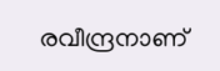രവീന്ദ്രനാണ്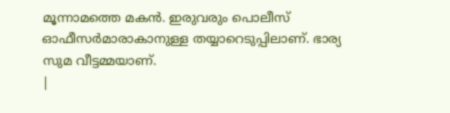മൂന്നാമത്തെ മകൻ. ഇരുവരും പൊലീസ് ഓഫീസർമാരാകാനുള്ള തയ്യാറെടുപ്പിലാണ്. ഭാര്യ സുമ വീട്ടമ്മയാണ്.
|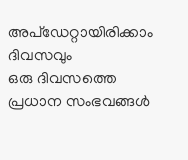അപ്ഡേറ്റായിരിക്കാം ദിവസവും
ഒരു ദിവസത്തെ പ്രധാന സംഭവങ്ങൾ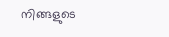നിങ്ങളുടെ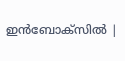ഇൻബോക്സിൽ |